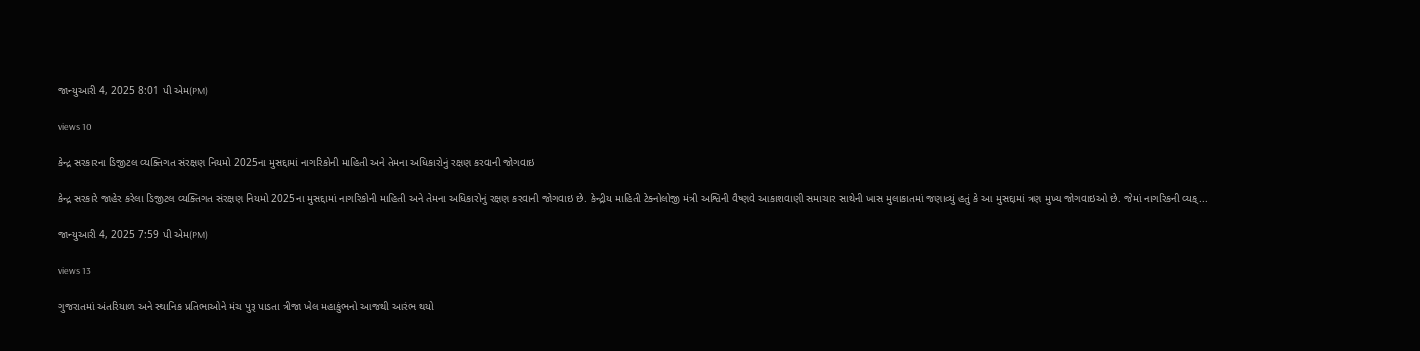જાન્યુઆરી 4, 2025 8:01 પી એમ(PM)

views 10

કેન્દ્ર સરકારના ડિજીટલ વ્યક્તિગત સંરક્ષણ નિયમો 2025ના મુસદ્દામાં નાગરિકોની માહિતી અને તેમના અધિકારોનું રક્ષણ કરવાની જોગવાઇ

કેન્દ્ર સરકારે જાહેર કરેલા ડિજીટલ વ્યક્તિગત સંરક્ષણ નિયમો 2025ના મુસદ્દામાં નાગરિકોની માહિતી અને તેમના અધિકારોનું રક્ષણ કરવાની જોગવાઇ છે. કેન્દ્રીય માહિતી ટેક્નોલોજી મંત્રી અશ્વિની વૈષ્ણવે આકાશવાણી સમાચાર સાથેની ખાસ મુલાકાતમાં જણાવ્યું હતું કે આ મુસદ્દામાં ત્રણ મુખ્ય જોગવાઇઓ છે. જેમાં નાગરિકની વ્યક્...

જાન્યુઆરી 4, 2025 7:59 પી એમ(PM)

views 13

ગુજરાતમાં અંતરિયાળ અને સ્થાનિક પ્રતિભાઓને મંચ પુરૂ પાડતા ત્રીજા ખેલ મહાકુંભનો આજથી આરંભ થયો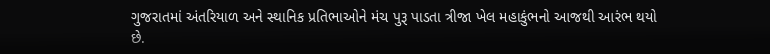ગુજરાતમાં અંતરિયાળ અને સ્થાનિક પ્રતિભાઓને મંચ પુરૂ પાડતા ત્રીજા ખેલ મહાકુંભનો આજથી આરંભ થયો છે.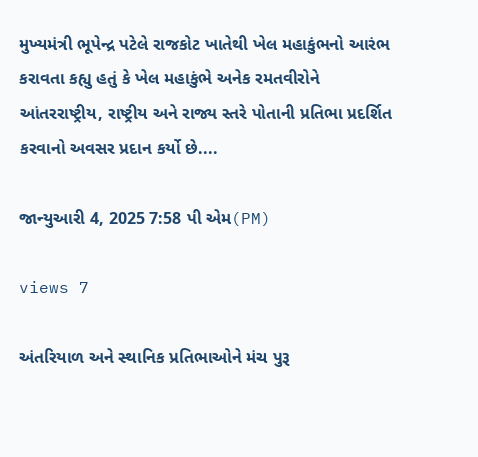મુખ્યમંત્રી ભૂપેન્દ્ર પટેલે રાજકોટ ખાતેથી ખેલ મહાકુંભનો આરંભ કરાવતા કહ્યુ હતું કે ખેલ મહાકુંભે અનેક રમતવીરોને આંતરરાષ્ટ્રીય, રાષ્ટ્રીય અને રાજ્ય સ્તરે પોતાની પ્રતિભા પ્રદર્શિત કરવાનો અવસર પ્રદાન કર્યો છે....

જાન્યુઆરી 4, 2025 7:58 પી એમ(PM)

views 7

અંતરિયાળ અને સ્થાનિક પ્રતિભાઓને મંચ પુરૂ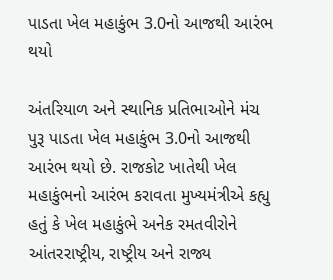પાડતા ખેલ મહાકુંભ 3.0નો આજથી આરંભ થયો

અંતરિયાળ અને સ્થાનિક પ્રતિભાઓને મંચ પુરૂ પાડતા ખેલ મહાકુંભ 3.0નો આજથી આરંભ થયો છે. રાજકોટ ખાતેથી ખેલ મહાકુંભનો આરંભ કરાવતા મુખ્યમંત્રીએ કહ્યુ હતું કે ખેલ મહાકુંભે અનેક રમતવીરોને આંતરરાષ્ટ્રીય, રાષ્ટ્રીય અને રાજ્ય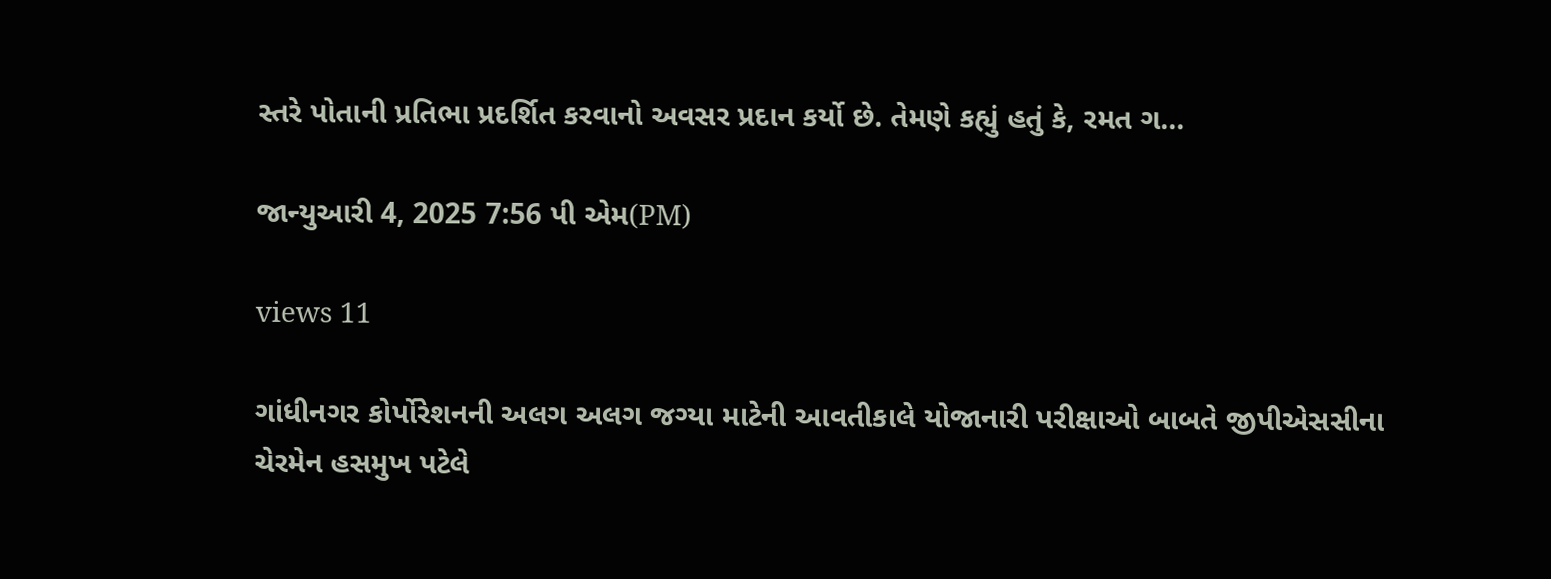સ્તરે પોતાની પ્રતિભા પ્રદર્શિત કરવાનો અવસર પ્રદાન કર્યો છે. તેમણે કહ્યું હતું કે, રમત ગ...

જાન્યુઆરી 4, 2025 7:56 પી એમ(PM)

views 11

ગાંધીનગર કોર્પોરેશનની અલગ અલગ જગ્યા માટેની આવતીકાલે યોજાનારી પરીક્ષાઓ બાબતે જીપીએસસીના ચેરમેન હસમુખ પટેલે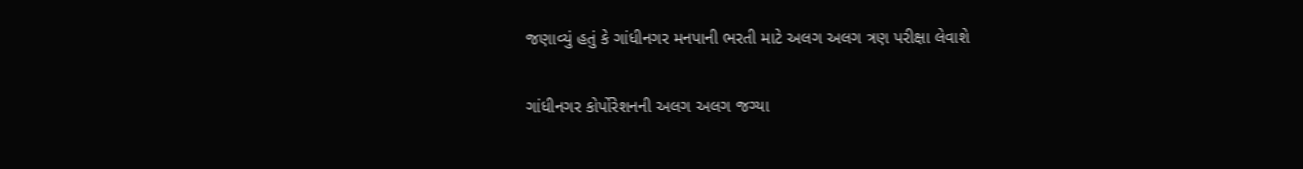જણાવ્યું હતું કે ગાંધીનગર મનપાની ભરતી માટે અલગ અલગ ત્રણ પરીક્ષા લેવાશે

ગાંધીનગર કોર્પોરેશનની અલગ અલગ જગ્યા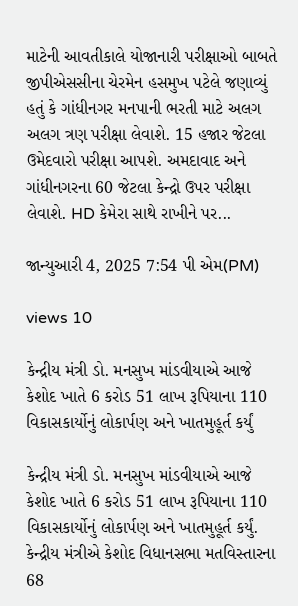માટેની આવતીકાલે યોજાનારી પરીક્ષાઓ બાબતે જીપીએસસીના ચેરમેન હસમુખ પટેલે જણાવ્યું હતું કે ગાંધીનગર મનપાની ભરતી માટે અલગ અલગ ત્રણ પરીક્ષા લેવાશે. 15 હજાર જેટલા ઉમેદવારો પરીક્ષા આપશે. અમદાવાદ અને ગાંધીનગરના 60 જેટલા કેન્દ્રો ઉપર પરીક્ષા લેવાશે. HD કેમેરા સાથે રાખીને પર...

જાન્યુઆરી 4, 2025 7:54 પી એમ(PM)

views 10

કેન્દ્રીય મંત્રી ડો. મનસુખ માંડવીયાએ આજે કેશોદ ખાતે 6 કરોડ 51 લાખ રૂપિયાના 110 વિકાસકાર્યોનું લોકાર્પણ અને ખાતમુહૂર્ત કર્યું

કેન્દ્રીય મંત્રી ડો. મનસુખ માંડવીયાએ આજે કેશોદ ખાતે 6 કરોડ 51 લાખ રૂપિયાના 110 વિકાસકાર્યોનું લોકાર્પણ અને ખાતમુહૂર્ત કર્યું. કેન્દ્રીય મંત્રીએ કેશોદ વિધાનસભા મતવિસ્તારના 68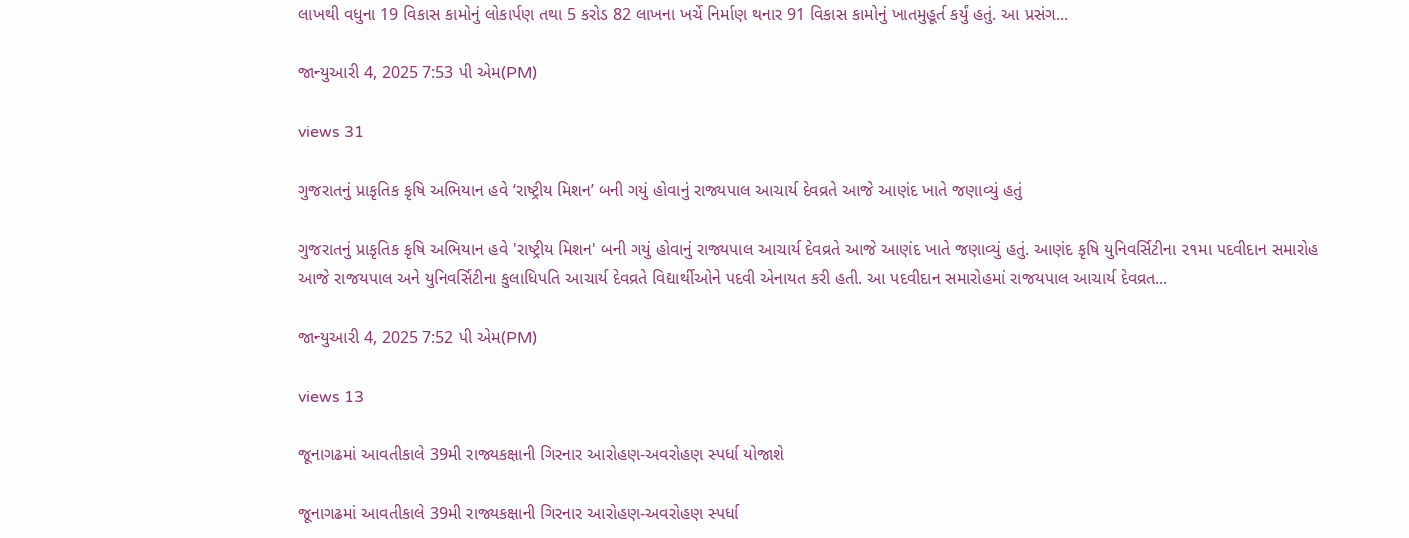લાખથી વધુના 19 વિકાસ કામોનું લોકાર્પણ તથા 5 કરોડ 82 લાખના ખર્ચે નિર્માણ થનાર 91 વિકાસ કામોનું ખાતમુહૂર્ત કર્યું હતું. આ પ્રસંગ...

જાન્યુઆરી 4, 2025 7:53 પી એમ(PM)

views 31

ગુજરાતનું પ્રાકૃતિક કૃષિ અભિયાન હવે ‘રાષ્ટ્રીય મિશન’ બની ગયું હોવાનું રાજ્યપાલ આચાર્ય દેવવ્રતે આજે આણંદ ખાતે જણાવ્યું હતું

ગુજરાતનું પ્રાકૃતિક કૃષિ અભિયાન હવે 'રાષ્ટ્રીય મિશન' બની ગયું હોવાનું રાજ્યપાલ આચાર્ય દેવવ્રતે આજે આણંદ ખાતે જણાવ્યું હતું. આણંદ કૃષિ યુનિવર્સિટીના ૨૧મા પદવીદાન સમારોહ આજે રાજયપાલ અને યુનિવર્સિટીના કુલાધિપતિ આચાર્ય દેવવ્રતે વિદ્યાર્થીઓને પદવી એનાયત કરી હતી. આ પદવીદાન સમારોહમાં રાજયપાલ આચાર્ય દેવવ્રત...

જાન્યુઆરી 4, 2025 7:52 પી એમ(PM)

views 13

જૂનાગઢમાં આવતીકાલે 39મી રાજ્યકક્ષાની ગિરનાર આરોહણ-અવરોહણ સ્પર્ધા યોજાશે

જૂનાગઢમાં આવતીકાલે 39મી રાજ્યકક્ષાની ગિરનાર આરોહણ-અવરોહણ સ્પર્ધા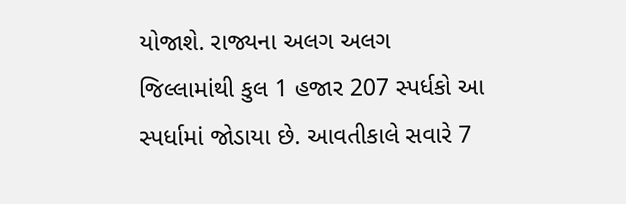યોજાશે. રાજ્યના અલગ અલગ જિલ્લામાંથી કુલ 1 હજાર 207 સ્પર્ધકો આ સ્પર્ધામાં જોડાયા છે. આવતીકાલે સવારે 7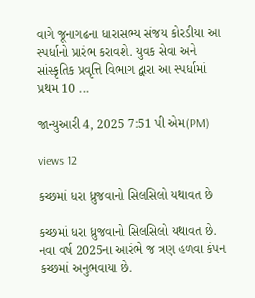વાગે જૂનાગઢના ધારાસભ્ય સંજય કોરડીયા આ સ્પર્ધાનો પ્રારંભ કરાવશે. યુવક સેવા અને સાંસ્કૃતિક પ્રવૃત્તિ વિભાગ દ્વારા આ સ્પર્ધામાં પ્રથમ 10 ...

જાન્યુઆરી 4, 2025 7:51 પી એમ(PM)

views 12

કચ્છમાં ધરા ધ્રુજવાનો સિલસિલો યથાવત છે

કચ્છમાં ધરા ધ્રુજવાનો સિલસિલો યથાવત છે. નવા વર્ષ 2025ના આરંભે જ ત્રણ હળવા કંપન કચ્છમાં અનુભવાયા છે.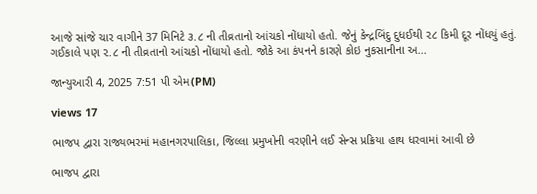આજે સાંજે ચાર વાગીને 37 મિનિટે ૩.૮ ની તીવ્રતાનો આંચકો નોંધાયો હતો. જેનું કેન્દ્રબિંદુ દુધઈથી ૨૮ કિમી દૂર નોંધયું હતું. ગઈકાલે પણ ૨.૮ ની તીવ્રતાનો આંચકો નોંધાયો હતો. જોકે આ કંપનને કારણે કોઇ નુકસાનીના અ...

જાન્યુઆરી 4, 2025 7:51 પી એમ(PM)

views 17

ભાજપ દ્વારા રાજ્યભરમાં મહાનગરપાલિકા, જિલ્લા પ્રમુખોની વરણીને લઈ સેન્સ પ્રક્રિયા હાથ ધરવામાં આવી છે

ભાજપ દ્વારા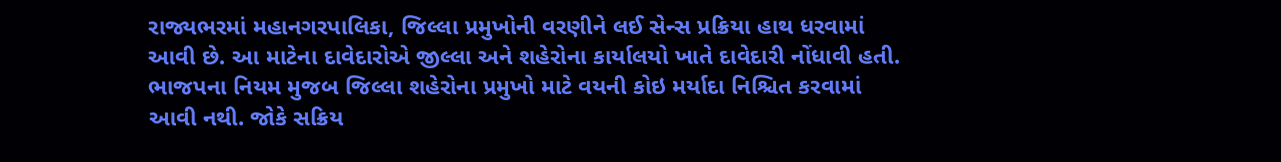રાજ્યભરમાં મહાનગરપાલિકા, જિલ્લા પ્રમુખોની વરણીને લઈ સેન્સ પ્રક્રિયા હાથ ધરવામાં આવી છે. આ માટેના દાવેદારોએ જીલ્લા અને શહેરોના કાર્યાલયો ખાતે દાવેદારી નોંધાવી હતી. ભાજપના નિયમ મુજબ જિલ્લા શહેરોના પ્રમુખો માટે વયની કોઇ મર્યાદા નિશ્ચિત કરવામાં આવી નથી. જોકે સક્રિય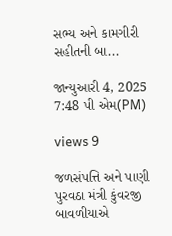સભ્ય અને કામગીરી સહીતની બા...

જાન્યુઆરી 4, 2025 7:48 પી એમ(PM)

views 9

જળસંપત્તિ અને પાણી પુરવઠા મંત્રી કુંવરજી બાવળીયાએ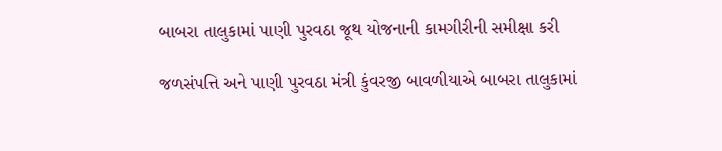બાબરા તાલુકામાં પાણી પુરવઠા જૂથ યોજનાની કામગીરીની સમીક્ષા કરી

જળસંપત્તિ અને પાણી પુરવઠા મંત્રી કુંવરજી બાવળીયાએ બાબરા તાલુકામાં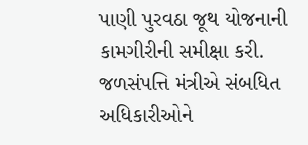પાણી પુરવઠા જૂથ યોજનાની કામગીરીની સમીક્ષા કરી. જળસંપત્તિ મંત્રીએ સંબધિત અધિકારીઓને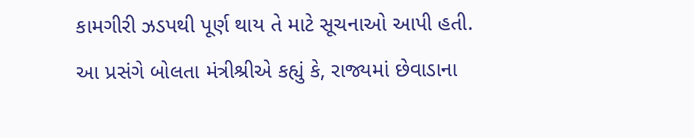કામગીરી ઝડપથી પૂર્ણ થાય તે માટે સૂચનાઓ આપી હતી. આ પ્રસંગે બોલતા મંત્રીશ્રીએ કહ્યું કે, રાજ્યમાં છેવાડાના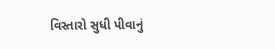વિસ્તારો સુધી પીવાનું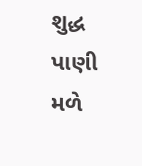શુદ્ધ પાણી મળે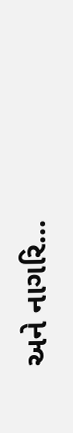અને નાગરિ...